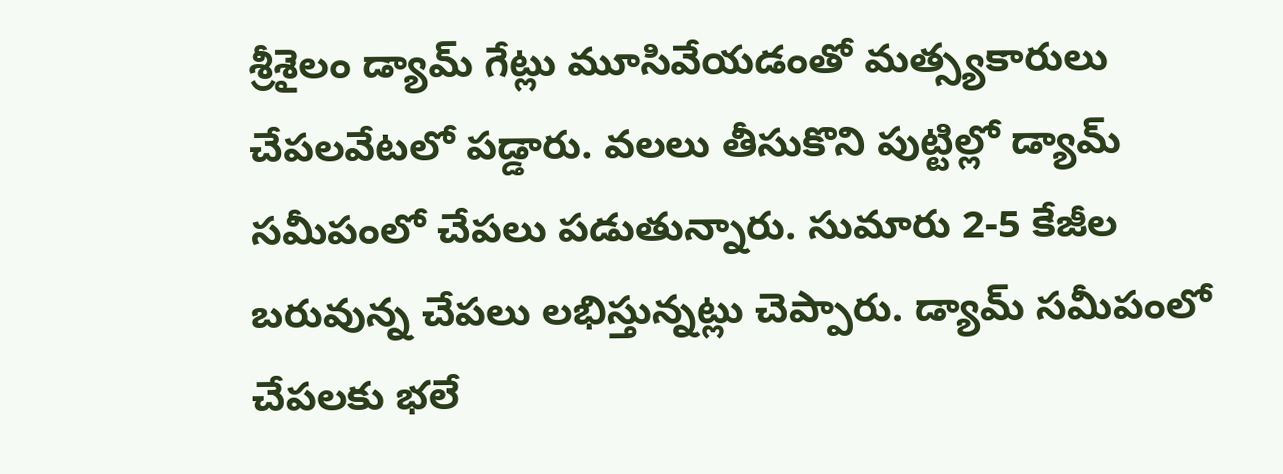శ్రీశైలం డ్యామ్ గేట్లు మూసివేయడంతో మత్స్యకారులు చేపలవేటలో పడ్డారు. వలలు తీసుకొని పుట్టిల్లో డ్యామ్ సమీపంలో చేపలు పడుతున్నారు. సుమారు 2-5 కేజీల బరువున్న చేపలు లభిస్తున్నట్లు చెప్పారు. డ్యామ్ సమీపంలో చేపలకు భలే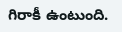గిరాకీ ఉంటుంది.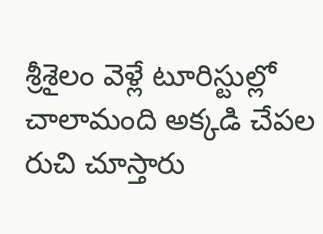శ్రీశైలం వెళ్లే టూరిస్టుల్లో చాలామంది అక్కడి చేపల రుచి చూస్తారు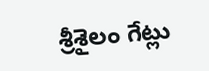శ్రీశైలం గేట్లు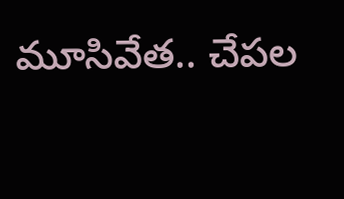మూసివేత.. చేపల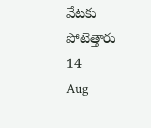వేటకు పోటెత్తారు
14
Aug